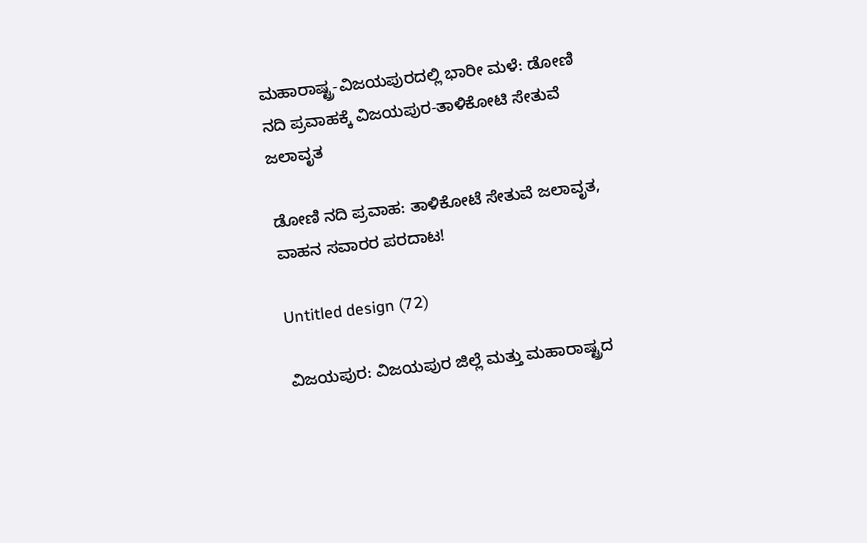ಮಹಾರಾಷ್ಟ್ರ-ವಿಜಯಪುರದಲ್ಲಿ ಭಾರೀ ಮಳೆ: ಡೋಣಿ ನದಿ ಪ್ರವಾಹಕ್ಕೆ ವಿಜಯಪುರ-ತಾಳಿಕೋಟಿ ಸೇತುವೆ ಜಲಾವೃತ

ಡೋಣಿ ನದಿ ಪ್ರವಾಹ: ತಾಳಿಕೋಟೆ ಸೇತುವೆ ಜಲಾವೃತ, ವಾಹನ ಸವಾರರ ಪರದಾಟ!

Untitled design (72)

ವಿಜಯಪುರ: ವಿಜಯಪುರ ಜಿಲ್ಲೆ ಮತ್ತು ಮಹಾರಾಷ್ಟ್ರದ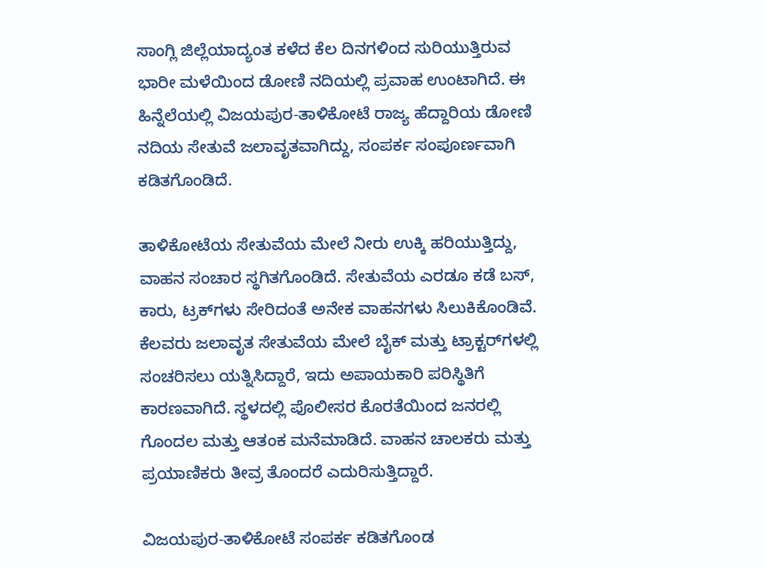ಸಾಂಗ್ಲಿ ಜಿಲ್ಲೆಯಾದ್ಯಂತ ಕಳೆದ ಕೆಲ ದಿನಗಳಿಂದ ಸುರಿಯುತ್ತಿರುವ ಭಾರೀ ಮಳೆಯಿಂದ ಡೋಣಿ ನದಿಯಲ್ಲಿ ಪ್ರವಾಹ ಉಂಟಾಗಿದೆ. ಈ ಹಿನ್ನೆಲೆಯಲ್ಲಿ ವಿಜಯಪುರ-ತಾಳಿಕೋಟೆ ರಾಜ್ಯ ಹೆದ್ದಾರಿಯ ಡೋಣಿ ನದಿಯ ಸೇತುವೆ ಜಲಾವೃತವಾಗಿದ್ದು, ಸಂಪರ್ಕ ಸಂಪೂರ್ಣವಾಗಿ ಕಡಿತಗೊಂಡಿದೆ.

ತಾಳಿಕೋಟೆಯ ಸೇತುವೆಯ ಮೇಲೆ ನೀರು ಉಕ್ಕಿ ಹರಿಯುತ್ತಿದ್ದು, ವಾಹನ ಸಂಚಾರ ಸ್ಥಗಿತಗೊಂಡಿದೆ. ಸೇತುವೆಯ ಎರಡೂ ಕಡೆ ಬಸ್, ಕಾರು, ಟ್ರಕ್‌ಗಳು ಸೇರಿದಂತೆ ಅನೇಕ ವಾಹನಗಳು ಸಿಲುಕಿಕೊಂಡಿವೆ. ಕೆಲವರು ಜಲಾವೃತ ಸೇತುವೆಯ ಮೇಲೆ ಬೈಕ್ ಮತ್ತು ಟ್ರಾಕ್ಟರ್‌ಗಳಲ್ಲಿ ಸಂಚರಿಸಲು ಯತ್ನಿಸಿದ್ದಾರೆ, ಇದು ಅಪಾಯಕಾರಿ ಪರಿಸ್ಥಿತಿಗೆ ಕಾರಣವಾಗಿದೆ. ಸ್ಥಳದಲ್ಲಿ ಪೊಲೀಸರ ಕೊರತೆಯಿಂದ ಜನರಲ್ಲಿ ಗೊಂದಲ ಮತ್ತು ಆತಂಕ ಮನೆಮಾಡಿದೆ. ವಾಹನ ಚಾಲಕರು ಮತ್ತು ಪ್ರಯಾಣಿಕರು ತೀವ್ರ ತೊಂದರೆ ಎದುರಿಸುತ್ತಿದ್ದಾರೆ.

ವಿಜಯಪುರ-ತಾಳಿಕೋಟೆ ಸಂಪರ್ಕ ಕಡಿತಗೊಂಡ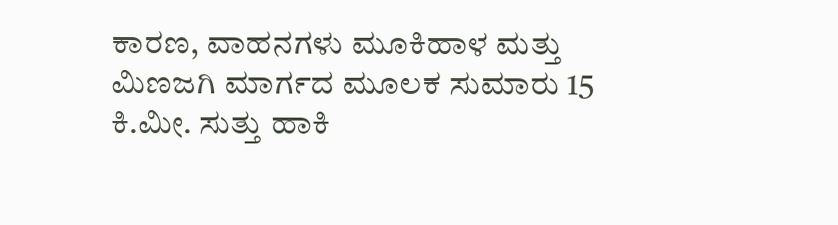ಕಾರಣ, ವಾಹನಗಳು ಮೂಕಿಹಾಳ ಮತ್ತು ಮಿಣಜಗಿ ಮಾರ್ಗದ ಮೂಲಕ ಸುಮಾರು 15 ಕಿ.ಮೀ. ಸುತ್ತು ಹಾಕಿ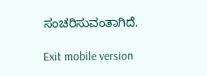ಸಂಚರಿಸುವಂತಾಗಿದೆ.

Exit mobile version